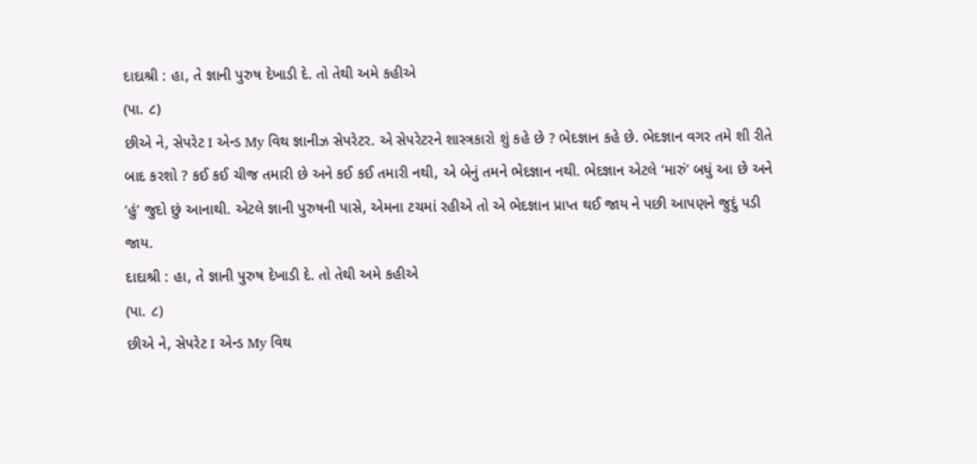દાદાશ્રી : હા, તે જ્ઞાની પુરુષ દેખાડી દે. તો તેથી અમે કહીએ
(પા. ૮)
છીએ ને, સેપરેટ I એન્ડ My વિથ જ્ઞાનીઝ સેપરેટર. એ સેપરેટરને શાસ્ત્રકારો શું કહે છે ? ભેદજ્ઞાન કહે છે. ભેદજ્ઞાન વગર તમે શી રીતે બાદ કરશો ? કઈ કઈ ચીજ તમારી છે અને કઈ કઈ તમારી નથી, એ બેનું તમને ભેદજ્ઞાન નથી. ભેદજ્ઞાન એટલે ‘મારું’ બધું આ છે અને ‘હું’ જુદો છું આનાથી. એટલે જ્ઞાની પુરુષની પાસે, એમના ટચમાં રહીએ તો એ ભેદજ્ઞાન પ્રાપ્ત થઈ જાય ને પછી આપણને જુદું પડી જાય.
દાદાશ્રી : હા, તે જ્ઞાની પુરુષ દેખાડી દે. તો તેથી અમે કહીએ
(પા. ૮)
છીએ ને, સેપરેટ I એન્ડ My વિથ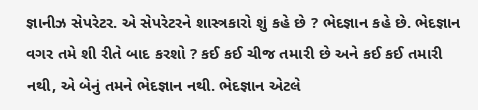જ્ઞાનીઝ સેપરેટર. એ સેપરેટરને શાસ્ત્રકારો શું કહે છે ? ભેદજ્ઞાન કહે છે. ભેદજ્ઞાન વગર તમે શી રીતે બાદ કરશો ? કઈ કઈ ચીજ તમારી છે અને કઈ કઈ તમારી નથી, એ બેનું તમને ભેદજ્ઞાન નથી. ભેદજ્ઞાન એટલે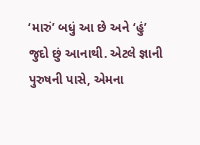‘મારું’ બધું આ છે અને ‘હું’ જુદો છું આનાથી. એટલે જ્ઞાની પુરુષની પાસે, એમના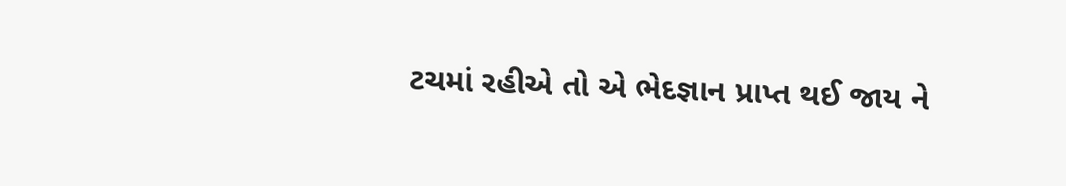ટચમાં રહીએ તો એ ભેદજ્ઞાન પ્રાપ્ત થઈ જાય ને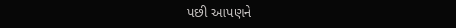પછી આપણને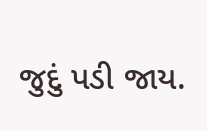જુદું પડી જાય.